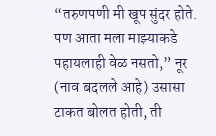“तरुणपणी मी खूप सुंदर होते. पण आता मला माझ्याकडे पहायलाही वेळ नसतो,” नूर (नाव बदलले आहे) उसासा टाकत बोलत होती, ती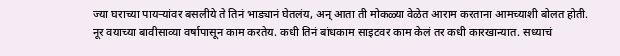ज्या घराच्या पायऱ्यांवर बसलीये ते तिनं भाड्यानं घेतलंय, अन् आता ती मोकळ्या वेळेत आराम करताना आमच्याशी बोलत होती.
नूर वयाच्या बावीसाव्या वर्षापासून काम करतेय. कधी तिनं बांधकाम साइटवर काम केलं तर कधी कारखान्यात. सध्याचं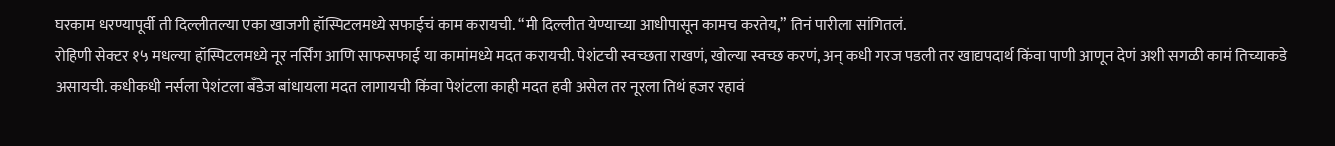घरकाम धरण्यापूर्वी ती दिल्लीतल्या एका खाजगी हॉस्पिटलमध्ये सफाईचं काम करायची. “मी दिल्लीत येण्याच्या आधीपासून कामच करतेय,” तिनं पारीला सांगितलं.
रोहिणी सेक्टर १५ मधल्या हॉस्पिटलमध्ये नूर नर्सिंग आणि साफसफाई या कामांमध्ये मदत करायची. पेशंटची स्वच्छता राखणं, खोल्या स्वच्छ करणं, अन् कधी गरज पडली तर खाद्यपदार्थ किंवा पाणी आणून देणं अशी सगळी कामं तिच्याकडे असायची. कधीकधी नर्सला पेशंटला बँडेज बांधायला मदत लागायची किंवा पेशंटला काही मदत हवी असेल तर नूरला तिथं हजर रहावं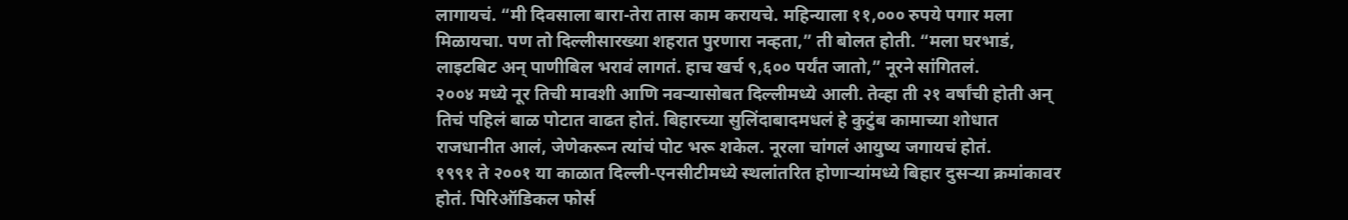लागायचं. “मी दिवसाला बारा-तेरा तास काम करायचे. महिन्याला ११,००० रुपये पगार मला मिळायचा. पण तो दिल्लीसारख्या शहरात पुरणारा नव्हता,” ती बोलत होती. “मला घरभाडं, लाइटबिट अन् पाणीबिल भरावं लागतं. हाच खर्च ९,६०० पर्यंत जातो,” नूरने सांगितलं.
२००४ मध्ये नूर तिची मावशी आणि नवऱ्यासोबत दिल्लीमध्ये आली. तेव्हा ती २१ वर्षांची होती अन् तिचं पहिलं बाळ पोटात वाढत होतं. बिहारच्या सुलिंदाबादमधलं हे कुटुंब कामाच्या शोधात राजधानीत आलं, जेणेकरून त्यांचं पोट भरू शकेल. नूरला चांगलं आयुष्य जगायचं होतं.
१९९१ ते २००१ या काळात दिल्ली-एनसीटीमध्ये स्थलांतरित होणाऱ्यांमध्ये बिहार दुसऱ्या क्रमांकावर होतं. पिरिऑडिकल फोर्स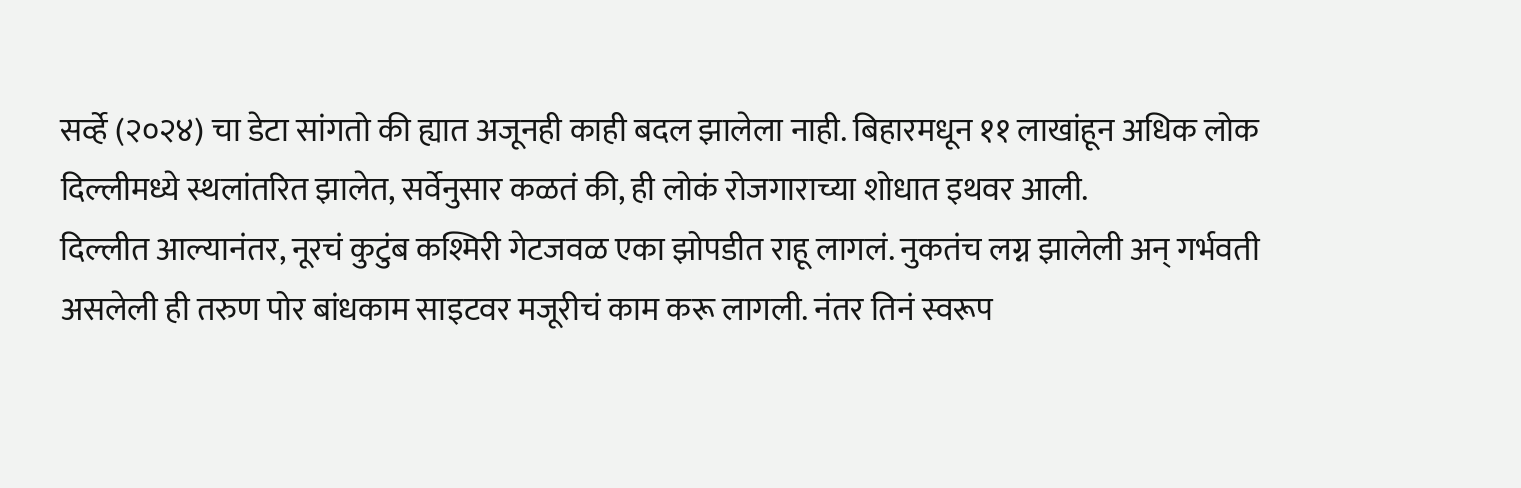सर्व्हे (२०२४) चा डेटा सांगतो की ह्यात अजूनही काही बदल झालेला नाही. बिहारमधून ११ लाखांहून अधिक लोक दिल्लीमध्ये स्थलांतरित झालेत, सर्वेनुसार कळतं की, ही लोकं रोजगाराच्या शोधात इथवर आली.
दिल्लीत आल्यानंतर, नूरचं कुटुंब कश्मिरी गेटजवळ एका झोपडीत राहू लागलं. नुकतंच लग्न झालेली अन् गर्भवती असलेली ही तरुण पोर बांधकाम साइटवर मजूरीचं काम करू लागली. नंतर तिनं स्वरूप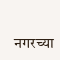नगरच्या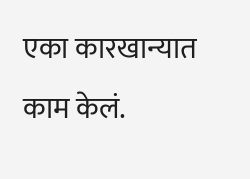एका कारखान्यात काम केलं.